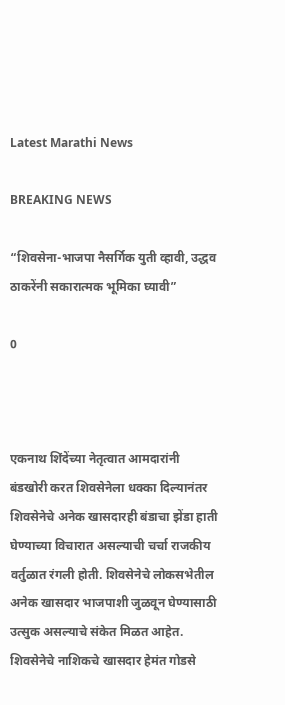Latest Marathi News

BREAKING NEWS

“शिवसेना-भाजपा नैसर्गिक युती व्हावी, उद्धव ठाकरेंनी सकारात्मक भूमिका घ्यावी”

0



एकनाथ शिंदेंच्या नेतृत्वात आमदारांनी बंडखोरी करत शिवसेनेला धक्का दिल्यानंतर शिवसेनेचे अनेक खासदारही बंडाचा झेंडा हाती घेण्याच्या विचारात असल्याची चर्चा राजकीय वर्तुळात रंगली होती. शिवसेनेचे लोकसभेतील अनेक खासदार भाजपाशी जुळवून घेण्यासाठी उत्सुक असल्याचे संकेत मिळत आहेत. शिवसेनेचे नाशिकचे खासदार हेमंत गोडसे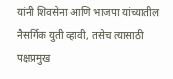यांनी शिवसेना आणि भाजपा यांच्यातील नैसर्गिक युती व्हावी, तसेच त्यासाठी पक्षप्रमुख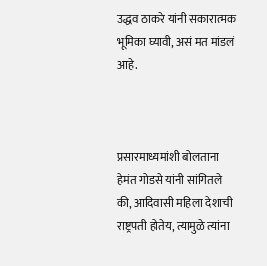उद्धव ठाकरे यांनी सकारात्मक भूमिका घ्यावी, असं मत मांडलं आहे.



प्रसारमाध्यमांशी बोलताना हेमंत गोडसे यांनी सांगितले की, आदिवासी महिला देशाची राष्ट्रपती होतेय, त्यामुळे त्यांना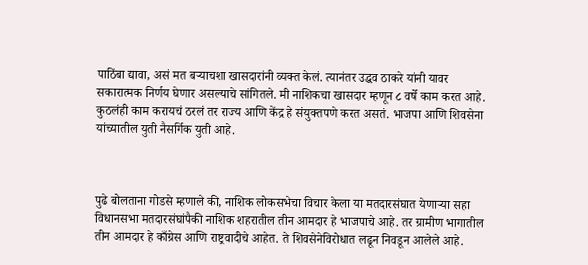पाठिंबा द्यावा, असं मत बऱ्याचशा खासदारांनी व्यक्त केलं. त्यानंतर उद्धव ठाकरे यांनी यावर सकारात्मक निर्णय घेणार असल्याचे सांगितले. मी नाशिकचा खासदार म्हणून ८ वर्षे काम करत आहे. कुठलंही काम करायचं ठरलं तर राज्य आणि केंद्र हे संयुक्तपणे करत असतं. भाजपा आणि शिवसेना यांच्यातील युती नैसर्गिक युती आहे.



पुढे बोलताना गोडसे म्हणाले की, नाशिक लोकसभेचा विचार केला या मतदारसंघात येणाऱ्या सहा विधानसभा मतदारसंघांपैकी नाशिक शहरातील तीन आमदार हे भाजपाचे आहे. तर ग्रामीण भागातील तीन आमदार हे काँग्रेस आणि राष्ट्रवादीचे आहेत. ते शिवसेनेविरोधात लढून निवडून आलेले आहे.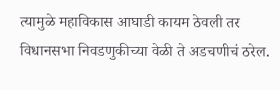त्यामुळे महाविकास आघाडी कायम ठेवली तर विधानसभा निवडणुकीच्या वेळी ते अडचणीचं ठरेल.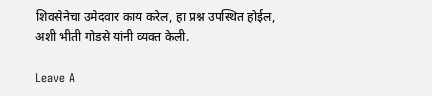शिवसेनेचा उमेदवार काय करेल, हा प्रश्न उपस्थित होईल, अशी भीती गोडसे यांनी व्यक्त केली.

Leave A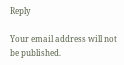Reply

Your email address will not be published.